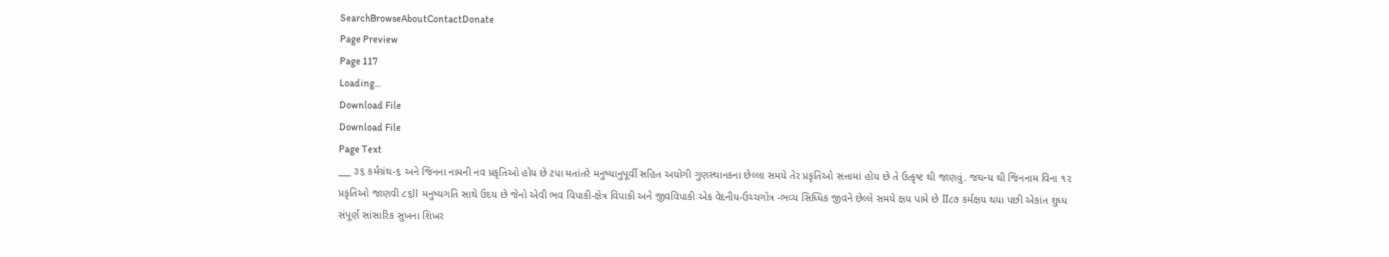SearchBrowseAboutContactDonate
Page Preview
Page 117
Loading...
Download File
Download File
Page Text
___ ૩૬ કર્મગ્રંથ-૬ અને જિનના નામની નવ પ્રકૃતિઓ હોય છે ટપા મતાંતરે મનુષ્યાનુપૂર્વી સહિત અયોગી ગુણસ્થાનકના છેલ્લા સમયે તેર પ્રકૃતિઓ સત્તામાં હોય છે તે ઉત્કૃષ્ટ થી જાણવું. જઘન્ય થી જિનનામ વિના ૧૨ પ્રકૃતિઓ જાણવી ૮૬ll મનુષ્યગતિ સાથે ઉદય છે જેનો એવી ભવ વિપાકી-ક્ષેત્ર વિપાકી અને જીવવિપાકી એક વેદનીય-ઉચ્ચગોત્ર -ભવ્ય સિધ્ધિક જીવને છેલ્લે સમયે ક્ષય પામે છે II૮૭ કર્મક્ષય થયા પછી એકાંત શુધ્ધ સંપૂર્ણ સાંસારિક સુખના શિખર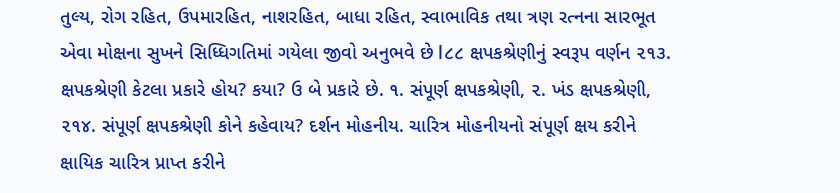તુલ્ય, રોગ રહિત, ઉપમારહિત, નાશરહિત, બાધા રહિત, સ્વાભાવિક તથા ત્રણ રત્નના સારભૂત એવા મોક્ષના સુખને સિધ્ધિગતિમાં ગયેલા જીવો અનુભવે છે l૮૮ ક્ષપકશ્રેણીનું સ્વરૂપ વર્ણન ૨૧૩. ક્ષપકશ્રેણી કેટલા પ્રકારે હોય? કયા? ઉ બે પ્રકારે છે. ૧. સંપૂર્ણ ક્ષપકશ્રેણી, ૨. ખંડ ક્ષપકશ્રેણી, ૨૧૪. સંપૂર્ણ ક્ષપકશ્રેણી કોને કહેવાય? દર્શન મોહનીય. ચારિત્ર મોહનીયનો સંપૂર્ણ ક્ષય કરીને ક્ષાયિક ચારિત્ર પ્રાપ્ત કરીને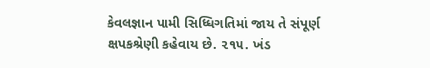કેવલજ્ઞાન પામી સિધ્ધિગતિમાં જાય તે સંપૂર્ણ ક્ષપકશ્રેણી કહેવાય છે. ૨૧૫. ખંડ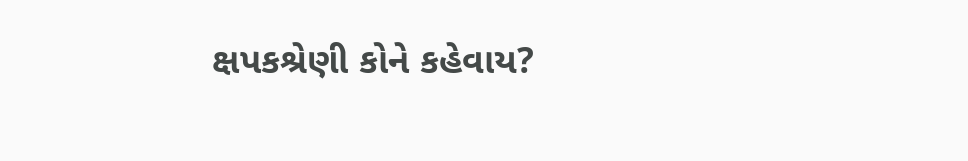ક્ષપકશ્રેણી કોને કહેવાય?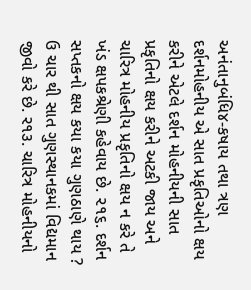અનંતાનુબંધિ૪-કષાય તથા ત્રણ દર્શનમોહનીય એ સાત પ્રકૃતિઓનો ક્ષય કરીને એટલે દર્શન મોહનીયની સાત પ્રકૃતિનો ક્ષય કરીને અટકી જાય અને ચારિત્ર મોહનીય પ્રકૃતિનો ક્ષય ન કરે તે ખંડ ક્ષપકશ્રેણી કહેવાય છે. ૨૧૬. દર્શન સપ્તકનો ક્ષય કયા કયા ગુણઠાણે થાય ? ઉ ચાર થી સાત ગુણસ્થાનકમાં વિદ્યમાન જીવો કરે છે. ર૧૩. ચારિત્ર મોહનીયનો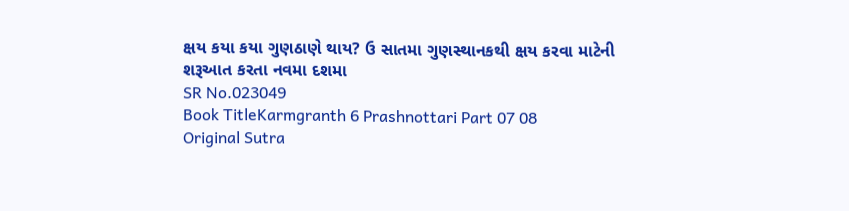ક્ષય કયા કયા ગુણઠાણે થાય? ઉ સાતમા ગુણસ્થાનકથી ક્ષય કરવા માટેની શરૂઆત કરતા નવમા દશમા
SR No.023049
Book TitleKarmgranth 6 Prashnottari Part 07 08
Original Sutra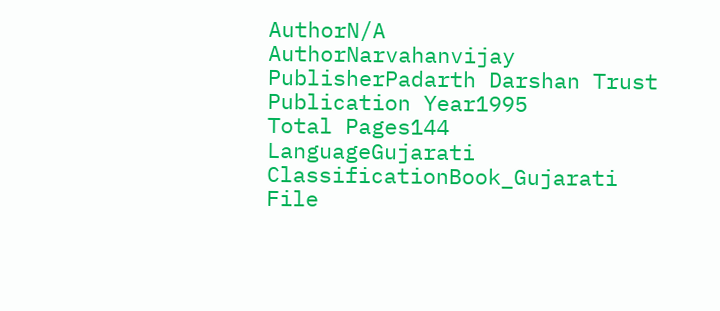AuthorN/A
AuthorNarvahanvijay
PublisherPadarth Darshan Trust
Publication Year1995
Total Pages144
LanguageGujarati
ClassificationBook_Gujarati
File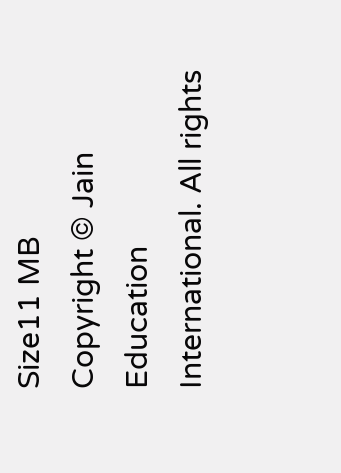Size11 MB
Copyright © Jain Education International. All rights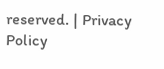reserved. | Privacy Policy